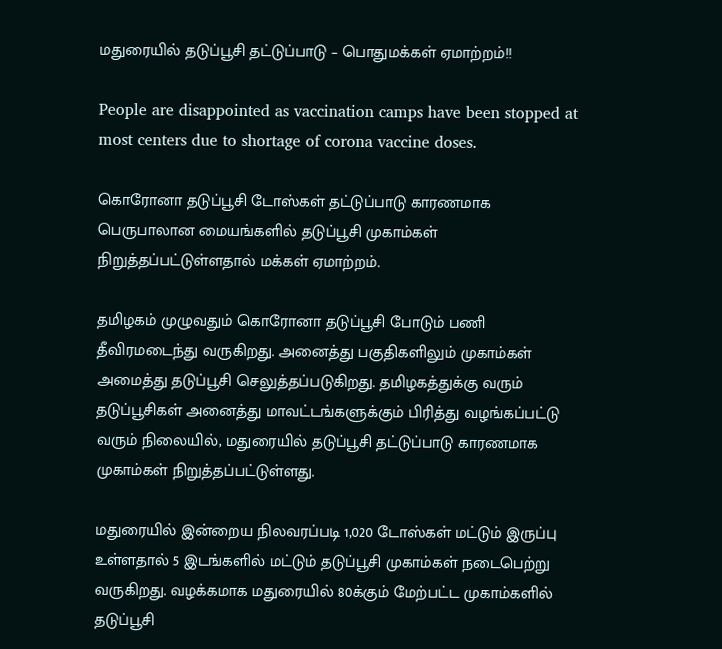மதுரையில் தடுப்பூசி தட்டுப்பாடு – பொதுமக்கள் ஏமாற்றம்!!

People are disappointed as vaccination camps have been stopped at most centers due to shortage of corona vaccine doses.

கொரோனா தடுப்பூசி டோஸ்கள் தட்டுப்பாடு காரணமாக பெருபாலான மையங்களில் தடுப்பூசி முகாம்கள் நிறுத்தப்பட்டுள்ளதால் மக்கள் ஏமாற்றம்.

தமிழகம் முழுவதும் கொரோனா தடுப்பூசி போடும் பணி தீவிரமடைந்து வருகிறது. அனைத்து பகுதிகளிலும் முகாம்கள் அமைத்து தடுப்பூசி செலுத்தப்படுகிறது. தமிழகத்துக்கு வரும் தடுப்பூசிகள் அனைத்து மாவட்டங்களுக்கும் பிரித்து வழங்கப்பட்டு வரும் நிலையில், மதுரையில் தடுப்பூசி தட்டுப்பாடு காரணமாக முகாம்கள் நிறுத்தப்பட்டுள்ளது.

மதுரையில் இன்றைய நிலவரப்படி 1,020 டோஸ்கள் மட்டும் இருப்பு உள்ளதால் 5 இடங்களில் மட்டும் தடுப்பூசி முகாம்கள் நடைபெற்று வருகிறது. வழக்கமாக மதுரையில் 80க்கும் மேற்பட்ட முகாம்களில் தடுப்பூசி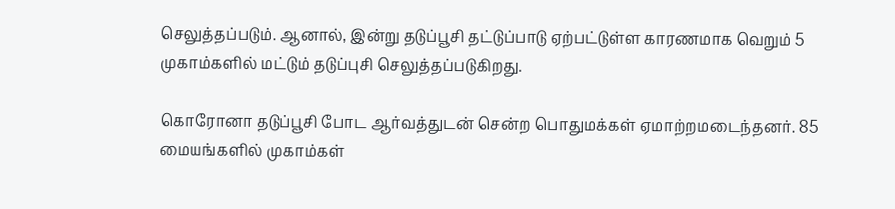செலுத்தப்படும். ஆனால், இன்று தடுப்பூசி தட்டுப்பாடு ஏற்பட்டுள்ள காரணமாக வெறும் 5 முகாம்களில் மட்டும் தடுப்புசி செலுத்தப்படுகிறது.

கொரோனா தடுப்பூசி போட ஆர்வத்துடன் சென்ற பொதுமக்கள் ஏமாற்றமடைந்தனர். 85 மையங்களில் முகாம்கள்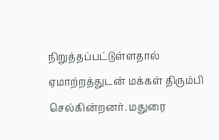நிறுத்தப்பட்டுள்ளதால் ஏமாற்றத்துடன் மக்கள் திரும்பி செல்கின்றனர். மதுரை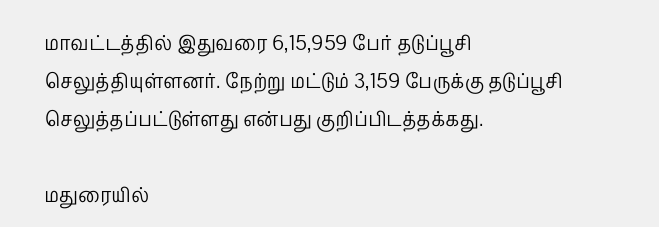மாவட்டத்தில் இதுவரை 6,15,959 பேர் தடுப்பூசி செலுத்தியுள்ளனர். நேற்று மட்டும் 3,159 பேருக்கு தடுப்பூசி செலுத்தப்பட்டுள்ளது என்பது குறிப்பிடத்தக்கது.

மதுரையில்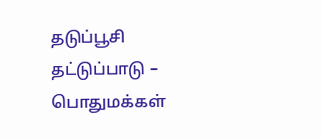தடுப்பூசி தட்டுப்பாடு – பொதுமக்கள்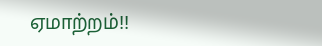ஏமாற்றம்!!